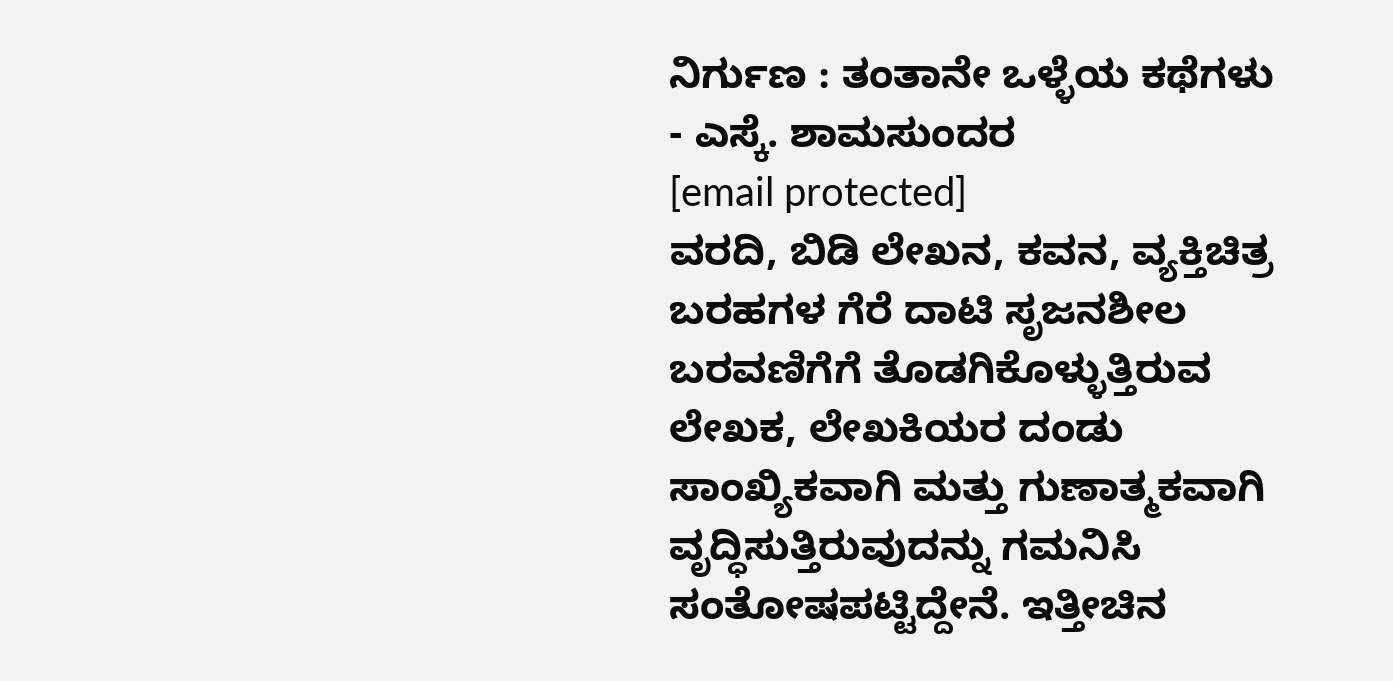ನಿರ್ಗುಣ : ತಂತಾನೇ ಒಳ್ಳೆಯ ಕಥೆಗಳು
- ಎಸ್ಕೆ. ಶಾಮಸುಂದರ
[email protected]
ವರದಿ, ಬಿಡಿ ಲೇಖನ, ಕವನ, ವ್ಯಕ್ತಿಚಿತ್ರ ಬರಹಗಳ ಗೆರೆ ದಾಟಿ ಸೃಜನಶೀಲ ಬರವಣಿಗೆಗೆ ತೊಡಗಿಕೊಳ್ಳುತ್ತಿರುವ ಲೇಖಕ, ಲೇಖಕಿಯರ ದಂಡು ಸಾಂಖ್ಯಿಕವಾಗಿ ಮತ್ತು ಗುಣಾತ್ಮಕವಾಗಿ ವೃದ್ಧಿಸುತ್ತಿರುವುದನ್ನು ಗಮನಿಸಿ ಸಂತೋಷಪಟ್ಟಿದ್ದೇನೆ. ಇತ್ತೀಚಿನ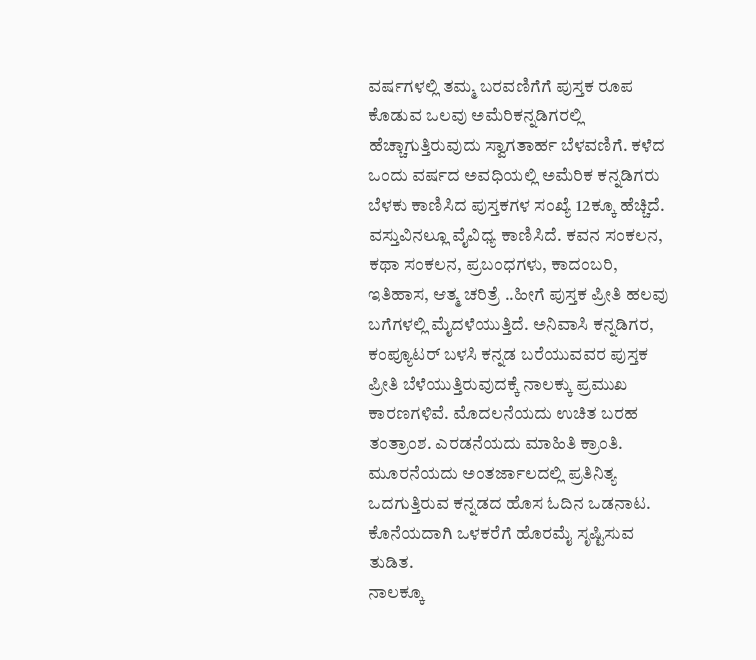ವರ್ಷಗಳಲ್ಲಿ ತಮ್ಮ ಬರವಣಿಗೆಗೆ ಪುಸ್ತಕ ರೂಪ ಕೊಡುವ ಒಲವು ಅಮೆರಿಕನ್ನಡಿಗರಲ್ಲಿ ಹೆಚ್ಚಾಗುತ್ತಿರುವುದು ಸ್ವಾಗತಾರ್ಹ ಬೆಳವಣಿಗೆ. ಕಳೆದ ಒಂದು ವರ್ಷದ ಅವಧಿಯಲ್ಲಿ ಅಮೆರಿಕ ಕನ್ನಡಿಗರು ಬೆಳಕು ಕಾಣಿಸಿದ ಪುಸ್ತಕಗಳ ಸಂಖ್ಯೆ 12ಕ್ಕೂ ಹೆಚ್ಚಿದೆ. ವಸ್ತುವಿನಲ್ಲೂ ವೈವಿಧ್ಯ ಕಾಣಿಸಿದೆ. ಕವನ ಸಂಕಲನ, ಕಥಾ ಸಂಕಲನ, ಪ್ರಬಂಧಗಳು, ಕಾದಂಬರಿ, ಇತಿಹಾಸ, ಆತ್ಮ ಚರಿತ್ರೆ ..ಹೀಗೆ ಪುಸ್ತಕ ಪ್ರೀತಿ ಹಲವು ಬಗೆಗಳಲ್ಲಿ ಮೈದಳೆಯುತ್ತಿದೆ. ಅನಿವಾಸಿ ಕನ್ನಡಿಗರ, ಕಂಪ್ಯೂಟರ್ ಬಳಸಿ ಕನ್ನಡ ಬರೆಯುವವರ ಪುಸ್ತಕ ಪ್ರೀತಿ ಬೆಳೆಯುತ್ತಿರುವುದಕ್ಕೆ ನಾಲಕ್ಕು ಪ್ರಮುಖ ಕಾರಣಗಳಿವೆ. ಮೊದಲನೆಯದು ಉಚಿತ ಬರಹ ತಂತ್ರಾಂಶ. ಎರಡನೆಯದು ಮಾಹಿತಿ ಕ್ರಾಂತಿ. ಮೂರನೆಯದು ಅಂತರ್ಜಾಲದಲ್ಲಿ ಪ್ರತಿನಿತ್ಯ ಒದಗುತ್ತಿರುವ ಕನ್ನಡದ ಹೊಸ ಓದಿನ ಒಡನಾಟ. ಕೊನೆಯದಾಗಿ ಒಳಕರೆಗೆ ಹೊರಮೈ ಸೃಷ್ಟಿಸುವ ತುಡಿತ.
ನಾಲಕ್ಕೂ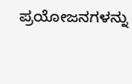ಪ್ರಯೋಜನಗಳನ್ನು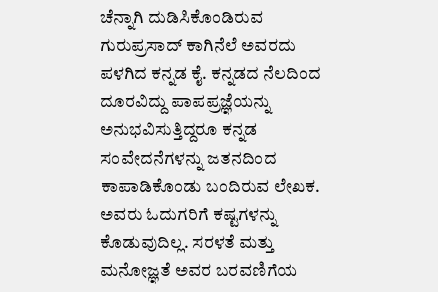ಚೆನ್ನಾಗಿ ದುಡಿಸಿಕೊಂಡಿರುವ ಗುರುಪ್ರಸಾದ್ ಕಾಗಿನೆಲೆ ಅವರದು ಪಳಗಿದ ಕನ್ನಡ ಕೈ. ಕನ್ನಡದ ನೆಲದಿಂದ ದೂರವಿದ್ದು ಪಾಪಪ್ರಜ್ಞೆಯನ್ನು ಅನುಭವಿಸುತ್ತಿದ್ದರೂ ಕನ್ನಡ ಸಂವೇದನೆಗಳನ್ನು ಜತನದಿಂದ ಕಾಪಾಡಿಕೊಂಡು ಬಂದಿರುವ ಲೇಖಕ. ಅವರು ಓದುಗರಿಗೆ ಕಷ್ಟಗಳನ್ನು ಕೊಡುವುದಿಲ್ಲ. ಸರಳತೆ ಮತ್ತು ಮನೋಜ್ಞತೆ ಅವರ ಬರವಣಿಗೆಯ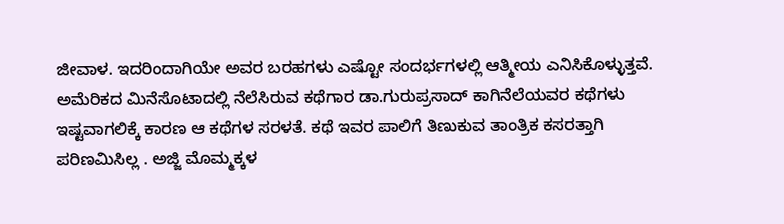ಜೀವಾಳ. ಇದರಿಂದಾಗಿಯೇ ಅವರ ಬರಹಗಳು ಎಷ್ಟೋ ಸಂದರ್ಭಗಳಲ್ಲಿ ಆತ್ಮೀಯ ಎನಿಸಿಕೊಳ್ಳುತ್ತವೆ.
ಅಮೆರಿಕದ ಮಿನೆಸೊಟಾದಲ್ಲಿ ನೆಲೆಸಿರುವ ಕಥೆಗಾರ ಡಾ.ಗುರುಪ್ರಸಾದ್ ಕಾಗಿನೆಲೆಯವರ ಕಥೆಗಳು ಇಷ್ಟವಾಗಲಿಕ್ಕೆ ಕಾರಣ ಆ ಕಥೆಗಳ ಸರಳತೆ. ಕಥೆ ಇವರ ಪಾಲಿಗೆ ತಿಣುಕುವ ತಾಂತ್ರಿಕ ಕಸರತ್ತಾಗಿ ಪರಿಣಮಿಸಿಲ್ಲ . ಅಜ್ಜಿ ಮೊಮ್ಮಕ್ಕಳ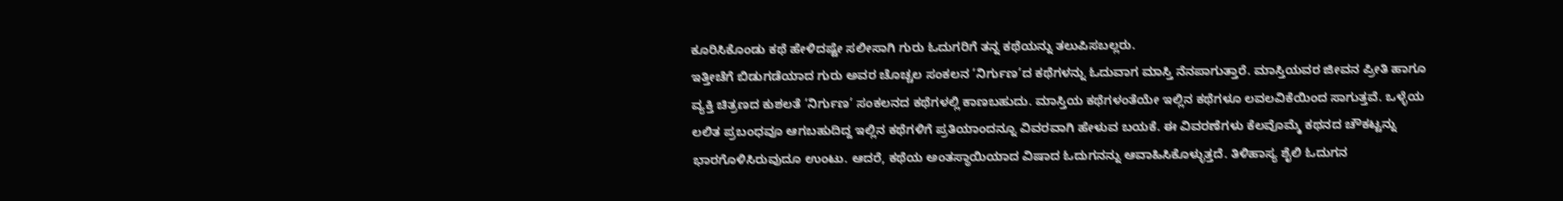ಕೂರಿಸಿಕೊಂಡು ಕಥೆ ಹೇಳಿದಷ್ಟೇ ಸಲೀಸಾಗಿ ಗುರು ಓದುಗರಿಗೆ ತನ್ನ ಕಥೆಯನ್ನು ತಲುಪಿಸಬಲ್ಲರು.
ಇತ್ತೀಚೆಗೆ ಬಿಡುಗಡೆಯಾದ ಗುರು ಅವರ ಚೊಚ್ಚಲ ಸಂಕಲನ ‘ನಿರ್ಗುಣ’ದ ಕಥೆಗಳನ್ನು ಓದುವಾಗ ಮಾಸ್ತಿ ನೆನಪಾಗುತ್ತಾರೆ. ಮಾಸ್ತಿಯವರ ಜೀವನ ಪ್ರೀತಿ ಹಾಗೂ ವ್ಯಕ್ತಿ ಚಿತ್ರಣದ ಕುಶಲತೆ ‘ನಿರ್ಗುಣ’ ಸಂಕಲನದ ಕಥೆಗಳಲ್ಲಿ ಕಾಣಬಹುದು. ಮಾಸ್ತಿಯ ಕಥೆಗಳಂತೆಯೇ ಇಲ್ಲಿನ ಕಥೆಗಳೂ ಲವಲವಿಕೆಯಿಂದ ಸಾಗುತ್ತವೆ. ಒಳ್ಳೆಯ ಲಲಿತ ಪ್ರಬಂಧವೂ ಆಗಬಹುದಿದ್ದ ಇಲ್ಲಿನ ಕಥೆಗಳಿಗೆ ಪ್ರತಿಯಾಂದನ್ನೂ ವಿವರವಾಗಿ ಹೇಳುವ ಬಯಕೆ. ಈ ವಿವರಣೆಗಳು ಕೆಲವೊಮ್ಮೆ ಕಥನದ ಚೌಕಟ್ಟನ್ನು ಭಾರಗೊಳಿಸಿರುವುದೂ ಉಂಟು. ಆದರೆ, ಕಥೆಯ ಅಂತಸ್ಥಾಯಿಯಾದ ವಿಷಾದ ಓದುಗನನ್ನು ಆವಾಹಿಸಿಕೊಳ್ಳುತ್ತದೆ. ತಿಳಿಹಾಸ್ಯ ಶೈಲಿ ಓದುಗನ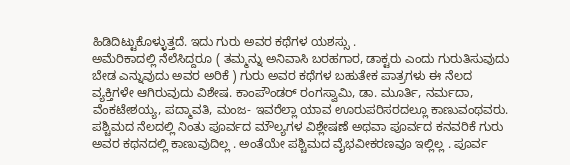ಹಿಡಿದಿಟ್ಟುಕೊಳ್ಳುತ್ತದೆ. ಇದು ಗುರು ಅವರ ಕಥೆಗಳ ಯಶಸ್ಸು .
ಅಮೆರಿಕಾದಲ್ಲಿ ನೆಲೆಸಿದ್ದರೂ ( ತಮ್ಮನ್ನು ಅನಿವಾಸಿ ಬರಹಗಾರ, ಡಾಕ್ಟರು ಎಂದು ಗುರುತಿಸುವುದು ಬೇಡ ಎನ್ನುವುದು ಅವರ ಅರಿಕೆ ) ಗುರು ಅವರ ಕಥೆಗಳ ಬಹುತೇಕ ಪಾತ್ರಗಳು ಈ ನೆಲದ ವ್ಯಕ್ತಿಗಳೇ ಆಗಿರುವುದು ವಿಶೇಷ. ಕಾಂಪೌಂಡರ್ ರಂಗಸ್ವಾಮಿ, ಡಾ. ಮೂರ್ತಿ, ನರ್ಮದಾ, ವೆಂಕಟೇಶಯ್ಯ, ಪದ್ಮಾವತಿ, ಮಂಜ- ಇವರೆಲ್ಲಾ ಯಾವ ಊರುಪರಿಸರದಲ್ಲೂ ಕಾಣುವಂಥವರು. ಪಶ್ಚಿಮದ ನೆಲದಲ್ಲಿ ನಿಂತು ಪೂರ್ವದ ಮೌಲ್ಯಗಳ ವಿಶ್ಲೇಷಣೆ ಅಥವಾ ಪೂರ್ವದ ಕನವರಿಕೆ ಗುರು ಅವರ ಕಥನದಲ್ಲಿ ಕಾಣುವುದಿಲ್ಲ . ಅಂತೆಯೇ ಪಶ್ಚಿಮದ ವೈಭವೀಕರಣವೂ ಇಲ್ಲಿಲ್ಲ . ಪೂರ್ವ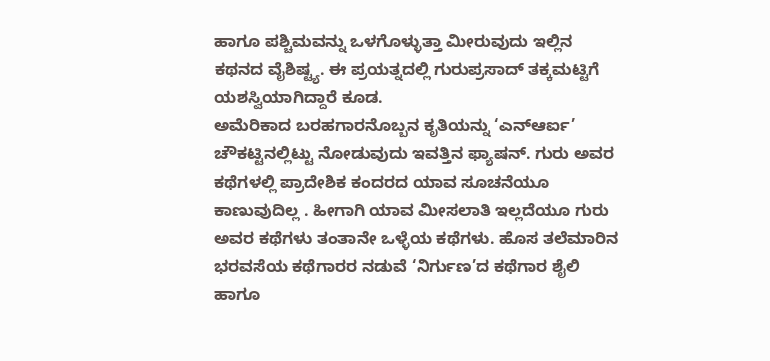ಹಾಗೂ ಪಶ್ಚಿಮವನ್ನು ಒಳಗೊಳ್ಳುತ್ತಾ ಮೀರುವುದು ಇಲ್ಲಿನ ಕಥನದ ವೈಶಿಷ್ಟ್ಯ. ಈ ಪ್ರಯತ್ನದಲ್ಲಿ ಗುರುಪ್ರಸಾದ್ ತಕ್ಕಮಟ್ಟಿಗೆ ಯಶಸ್ವಿಯಾಗಿದ್ದಾರೆ ಕೂಡ.
ಅಮೆರಿಕಾದ ಬರಹಗಾರನೊಬ್ಬನ ಕೃತಿಯನ್ನು ‘ಎನ್ಆರ್ಐ’ ಚೌಕಟ್ಟಿನಲ್ಲಿಟ್ಟು ನೋಡುವುದು ಇವತ್ತಿನ ಫ್ಯಾಷನ್. ಗುರು ಅವರ ಕಥೆಗಳಲ್ಲಿ ಪ್ರಾದೇಶಿಕ ಕಂದರದ ಯಾವ ಸೂಚನೆಯೂ ಕಾಣುವುದಿಲ್ಲ . ಹೀಗಾಗಿ ಯಾವ ಮೀಸಲಾತಿ ಇಲ್ಲದೆಯೂ ಗುರು ಅವರ ಕಥೆಗಳು ತಂತಾನೇ ಒಳ್ಳೆಯ ಕಥೆಗಳು. ಹೊಸ ತಲೆಮಾರಿನ ಭರವಸೆಯ ಕಥೆಗಾರರ ನಡುವೆ ‘ನಿರ್ಗುಣ’ದ ಕಥೆಗಾರ ಶೈಲಿ ಹಾಗೂ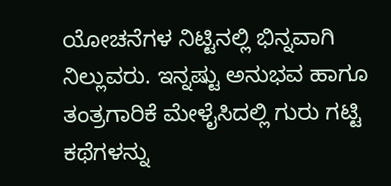ಯೋಚನೆಗಳ ನಿಟ್ಟಿನಲ್ಲಿ ಭಿನ್ನವಾಗಿ ನಿಲ್ಲುವರು. ಇನ್ನಷ್ಟು ಅನುಭವ ಹಾಗೂ ತಂತ್ರಗಾರಿಕೆ ಮೇಳೈಸಿದಲ್ಲಿ ಗುರು ಗಟ್ಟಿ ಕಥೆಗಳನ್ನು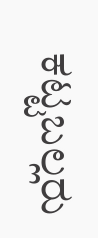ಕಟ್ಟಬಲ್ಲರು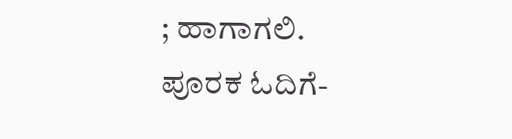; ಹಾಗಾಗಲಿ.
ಪೂರಕ ಓದಿಗೆ-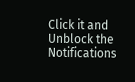Click it and Unblock the Notifications